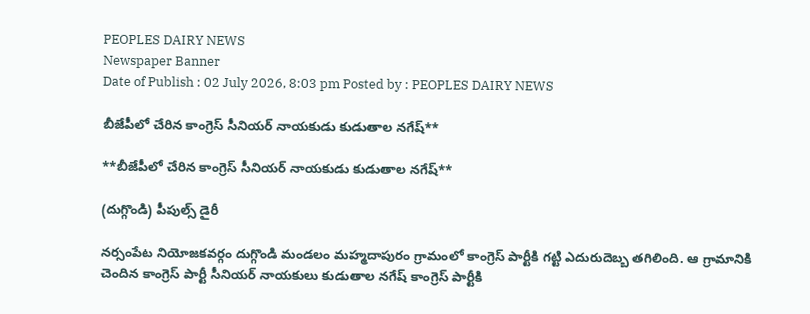PEOPLES DAIRY NEWS
Newspaper Banner
Date of Publish : 02 July 2026, 8:03 pm Posted by : PEOPLES DAIRY NEWS

బీజేపీలో చేరిన కాంగ్రెస్ సీనియర్ నాయకుడు కుడుతాల నగేష్**

**బీజేపీలో చేరిన కాంగ్రెస్ సీనియర్ నాయకుడు కుడుతాల నగేష్**

(దుగ్గొండి) పీపుల్స్ డైరీ

నర్సంపేట నియోజకవర్గం దుగ్గొండి మండలం మహ్మదాపురం గ్రామంలో కాంగ్రెస్ పార్టీకి గట్టి ఎదురుదెబ్బ తగిలింది. ఆ గ్రామానికి చెందిన కాంగ్రెస్ పార్టీ సీనియర్ నాయకులు కుడుతాల నగేష్ కాంగ్రెస్ పార్టీకి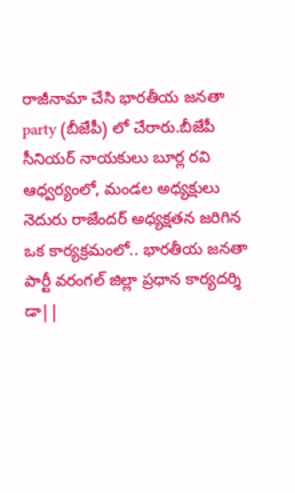రాజీనామా చేసి భారతీయ జనతా party (బీజేపీ) లో చేరారు.బీజేపీ సీనియర్ నాయకులు బూర్ల రవి ఆధ్వర్యంలో, మండల అధ్యక్షులు నెదురు రాజేందర్ అధ్యక్షతన జరిగిన ఒక కార్యక్రమంలో.. భారతీయ జనతా పార్టీ వరంగల్ జిల్లా ప్రధాన కార్యదర్శి డా||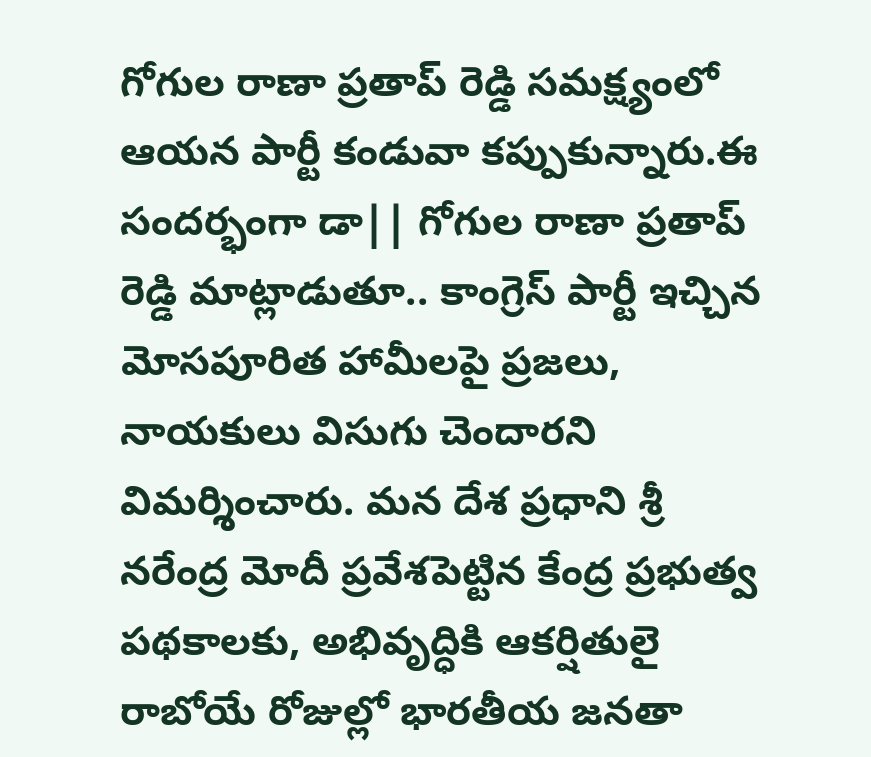గోగుల రాణా ప్రతాప్ రెడ్డి సమక్ష్యంలో ఆయన పార్టీ కండువా కప్పుకున్నారు.ఈ సందర్భంగా డా|| గోగుల రాణా ప్రతాప్ రెడ్డి మాట్లాడుతూ.. కాంగ్రెస్ పార్టీ ఇచ్చిన మోసపూరిత హామీలపై ప్రజలు, నాయకులు విసుగు చెందారని విమర్శించారు. మన దేశ ప్రధాని శ్రీ నరేంద్ర మోదీ ప్రవేశపెట్టిన కేంద్ర ప్రభుత్వ పథకాలకు, అభివృద్ధికి ఆకర్షితులై రాబోయే రోజుల్లో భారతీయ జనతా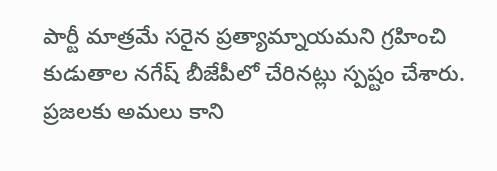పార్టీ మాత్రమే సరైన ప్రత్యామ్నాయమని గ్రహించి కుడుతాల నగేష్ బీజేపీలో చేరినట్లు స్పష్టం చేశారు. ప్రజలకు అమలు కాని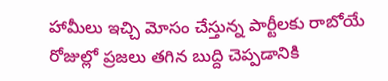హామీలు ఇచ్చి మోసం చేస్తున్న పార్టీలకు రాబోయే రోజుల్లో ప్రజలు తగిన బుద్ది చెప్పడానికి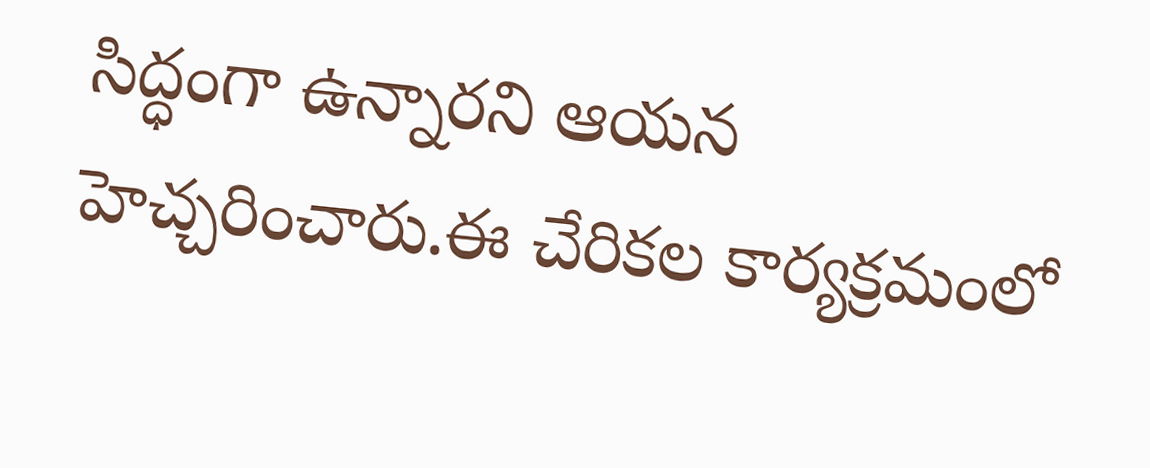సిద్ధంగా ఉన్నారని ఆయన హెచ్చరించారు.ఈ చేరికల కార్యక్రమంలో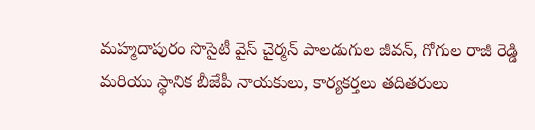మహ్మదాపురం సొసైటీ వైస్ చైర్మన్ పాలడుగుల జీవన్, గోగుల రాజీ రెడ్డి మరియు స్థానిక బీజేపీ నాయకులు, కార్యకర్తలు తదితరులు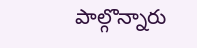పాల్గొన్నారు